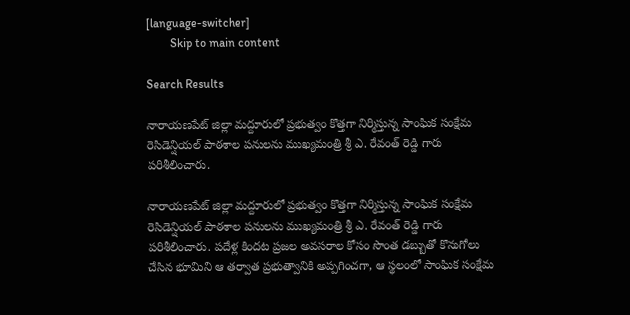[language-switcher]
        Skip to main content

Search Results

నారాయణపేట్ జిల్లా మద్దూరులో ప్రభుత్వం కొత్తగా నిర్మిస్తున్న సాంఘిక సంక్షేమ రెసిడెన్షియల్ పాఠశాల పనులను ముఖ్యమంత్రి శ్రీ ఎ. రేవంత్ రెడ్డి గారు పరిశీలించారు.

నారాయణపేట్ జిల్లా మద్దూరులో ప్రభుత్వం కొత్తగా నిర్మిస్తున్న సాంఘిక సంక్షేమ రెసిడెన్షియల్ పాఠశాల పనులను ముఖ్యమంత్రి శ్రీ ఎ. రేవంత్ రెడ్డి గారు పరిశీలించారు. పదేళ్ల కిందట ప్రజల అవసరాల కోసం సొంత డబ్బుతో కొనుగోలు చేసిన భూమిని ఆ తర్వాత ప్రభుత్వానికి అప్పగించగా, ఆ స్థలంలో సాంఘిక సంక్షేమ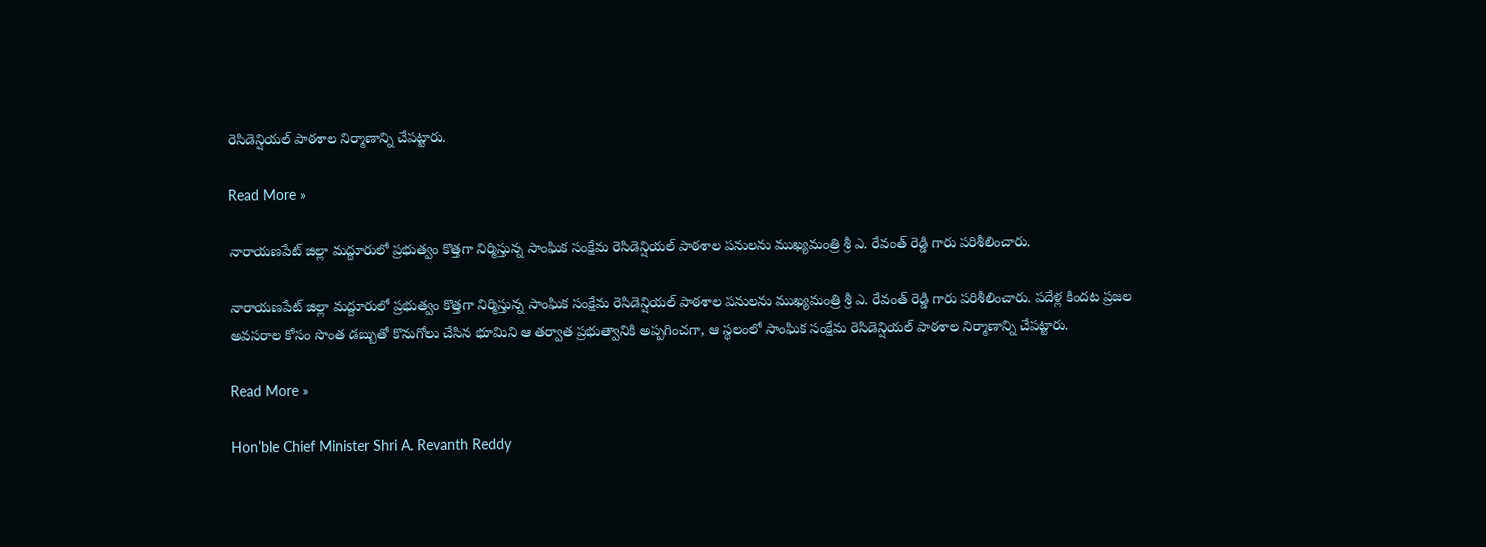రెసిడెన్షియల్ పాఠశాల నిర్మాణాన్ని చేపట్టారు.

Read More »

నారాయణపేట్ జిల్లా మద్దూరులో ప్రభుత్వం కొత్తగా నిర్మిస్తున్న సాంఘిక సంక్షేమ రెసిడెన్షియల్ పాఠశాల పనులను ముఖ్యమంత్రి శ్రీ ఎ. రేవంత్ రెడ్డి గారు పరిశీలించారు.

నారాయణపేట్ జిల్లా మద్దూరులో ప్రభుత్వం కొత్తగా నిర్మిస్తున్న సాంఘిక సంక్షేమ రెసిడెన్షియల్ పాఠశాల పనులను ముఖ్యమంత్రి శ్రీ ఎ. రేవంత్ రెడ్డి గారు పరిశీలించారు. పదేళ్ల కిందట ప్రజల అవసరాల కోసం సొంత డబ్బుతో కొనుగోలు చేసిన భూమిని ఆ తర్వాత ప్రభుత్వానికి అప్పగించగా, ఆ స్థలంలో సాంఘిక సంక్షేమ రెసిడెన్షియల్ పాఠశాల నిర్మాణాన్ని చేపట్టారు.

Read More »

Hon’ble Chief Minister Shri A. Revanth Reddy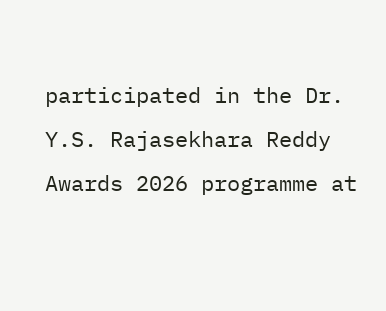participated in the Dr. Y.S. Rajasekhara Reddy Awards 2026 programme at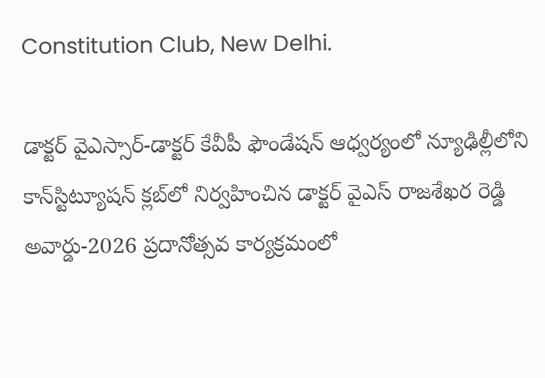Constitution Club, New Delhi.

డాక్టర్ వైఎస్సార్-డాక్టర్ కేవీపీ ఫౌండేషన్ ఆధ్వర్యంలో న్యూఢిల్లీలోని కాన్‌స్టిట్యూషన్ క్లబ్‌లో నిర్వహించిన డాక్టర్ వైఎస్ రాజశేఖర రెడ్డి అవార్డు-2026 ప్రదానోత్సవ కార్యక్రమంలో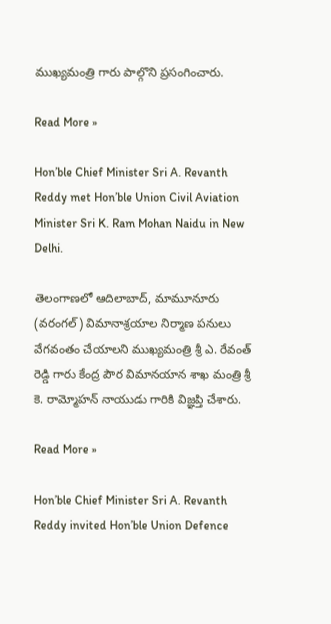ముఖ్యమంత్రి గారు పాల్గొని ప్రసంగించారు.

Read More »

Hon’ble Chief Minister Sri A. Revanth Reddy met Hon’ble Union Civil Aviation Minister Sri K. Ram Mohan Naidu in New Delhi.

తెలంగాణలో ఆదిలాబాద్, మామూనూరు (వ‌రంగ‌ల్‌) విమానాశ్ర‌యాల నిర్మాణ ప‌నులు వేగ‌వంతం చేయాల‌ని ముఖ్యమంత్రి శ్రీ ఎ. రేవంత్ రెడ్డి గారు కేంద్ర పౌర విమాన‌యాన శాఖ మంత్రి శ్రీ కె. రామ్మోహ‌న్ నాయుడు గారికి విజ్ఞప్తి చేశారు.

Read More »

Hon’ble Chief Minister Sri A. Revanth Reddy invited Hon’ble Union Defence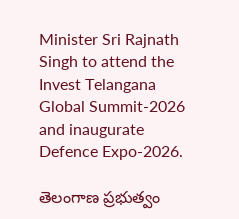Minister Sri Rajnath Singh to attend the Invest Telangana Global Summit-2026 and inaugurate Defence Expo-2026.

తెలంగాణ ప్రభుత్వం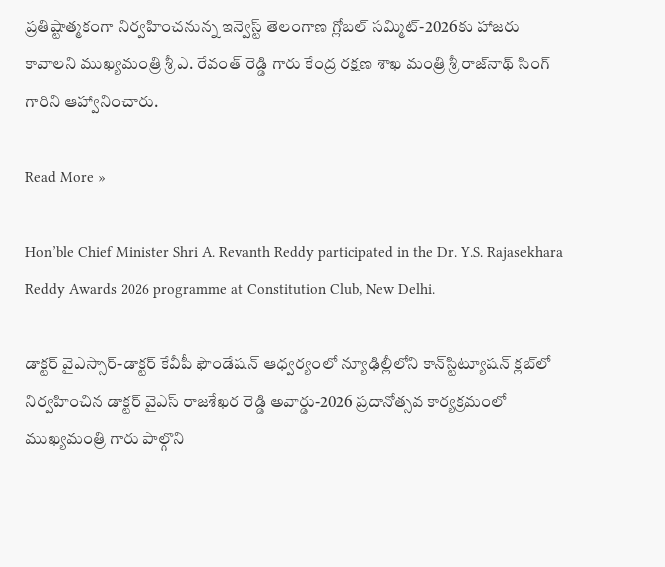ప్రతిష్టాత్మకంగా నిర్వహించనున్న ఇన్వెస్ట్‌ తెలంగాణ గ్లోబల్‌ సమ్మిట్‌-2026కు హాజ‌రు కావాల‌ని ముఖ్యమంత్రి శ్రీ ఎ. రేవంత్ రెడ్డి గారు కేంద్ర రక్షణ శాఖ మంత్రి శ్రీ రాజ్‌నాథ్ సింగ్ గారిని ఆహ్వానించారు.

Read More »

Hon’ble Chief Minister Shri A. Revanth Reddy participated in the Dr. Y.S. Rajasekhara Reddy Awards 2026 programme at Constitution Club, New Delhi.

డాక్టర్ వైఎస్సార్-డాక్టర్ కేవీపీ ఫౌండేషన్ ఆధ్వర్యంలో న్యూఢిల్లీలోని కాన్‌స్టిట్యూషన్ క్లబ్‌లో నిర్వహించిన డాక్టర్ వైఎస్ రాజశేఖర రెడ్డి అవార్డు-2026 ప్రదానోత్సవ కార్యక్రమంలో ముఖ్యమంత్రి గారు పాల్గొని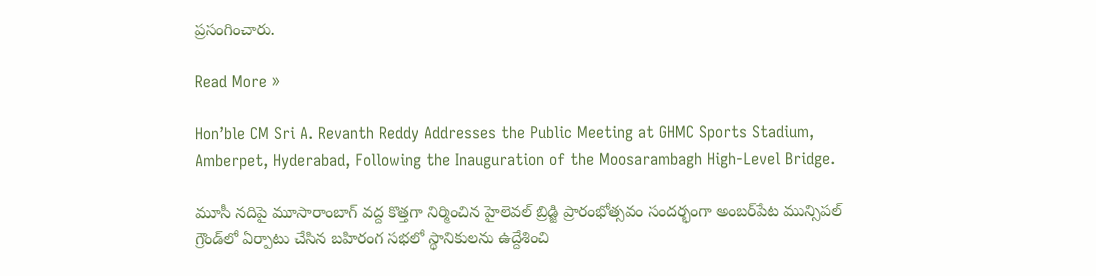ప్రసంగించారు.

Read More »

Hon’ble CM Sri A. Revanth Reddy Addresses the Public Meeting at GHMC Sports Stadium, Amberpet, Hyderabad, Following the Inauguration of the Moosarambagh High-Level Bridge.

మూసీ నదిపై మూసారాంబాగ్ వద్ద కొత్తగా నిర్మించిన హైలెవల్ బ్రిడ్జి ప్రారంభోత్సవం సందర్భంగా అంబర్‌పేట మున్సిపల్ గ్రౌండ్‌లో ఏర్పాటు చేసిన బహిరంగ సభలో స్థానికులను ఉద్దేశించి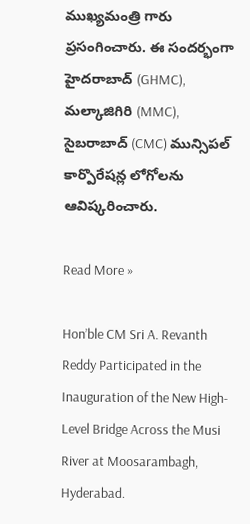ముఖ్యమంత్రి గారు ప్రసంగించారు. ఈ సందర్భంగా హైదరాబాద్ (GHMC), మల్కాజిగిరి (MMC), సైబరాబాద్ (CMC) మున్సిపల్ కార్పొరేషన్ల లోగోలను ఆవిష్కరించారు.

Read More »

Hon’ble CM Sri A. Revanth Reddy Participated in the Inauguration of the New High-Level Bridge Across the Musi River at Moosarambagh, Hyderabad.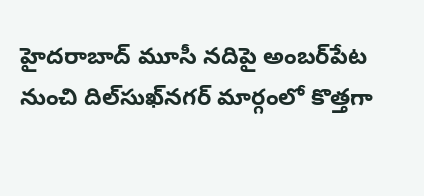హైదరాబాద్ మూసీ నదిపై అంబర్‌పేట నుంచి దిల్‌సుఖ్‌నగర్ మార్గంలో కొత్తగా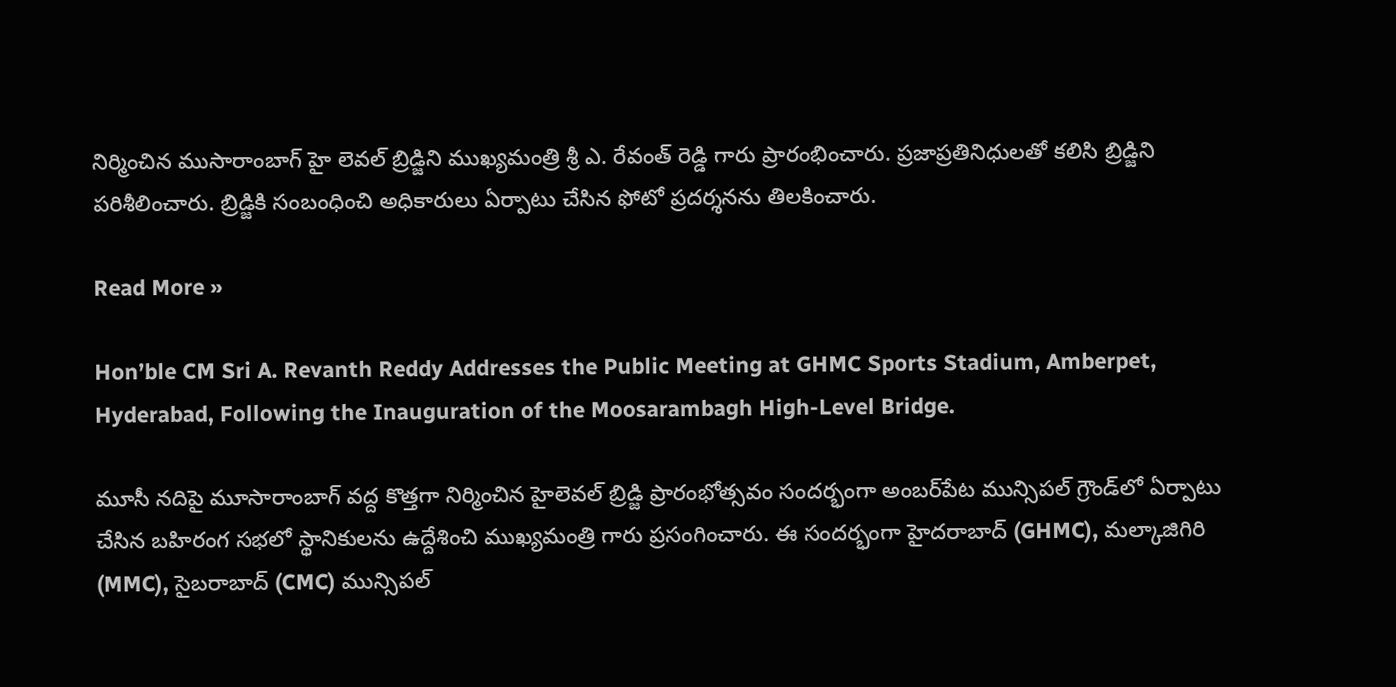నిర్మించిన ముసారాంబాగ్ హై లెవల్ బ్రిడ్జిని ముఖ్యమంత్రి శ్రీ ఎ. రేవంత్ రెడ్డి గారు ప్రారంభించారు. ప్రజాప్రతినిధులతో కలిసి బ్రిడ్జిని పరిశీలించారు. బ్రిడ్జికి సంబంధించి అధికారులు ఏర్పాటు చేసిన ఫోటో ప్రదర్శనను తిలకించారు.

Read More »

Hon’ble CM Sri A. Revanth Reddy Addresses the Public Meeting at GHMC Sports Stadium, Amberpet, Hyderabad, Following the Inauguration of the Moosarambagh High-Level Bridge.

మూసీ నదిపై మూసారాంబాగ్ వద్ద కొత్తగా నిర్మించిన హైలెవల్ బ్రిడ్జి ప్రారంభోత్సవం సందర్భంగా అంబర్‌పేట మున్సిపల్ గ్రౌండ్‌లో ఏర్పాటు చేసిన బహిరంగ సభలో స్థానికులను ఉద్దేశించి ముఖ్యమంత్రి గారు ప్రసంగించారు. ఈ సందర్భంగా హైదరాబాద్ (GHMC), మల్కాజిగిరి (MMC), సైబరాబాద్ (CMC) మున్సిపల్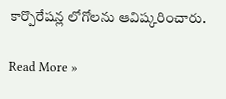కార్పొరేషన్ల లోగోలను ఆవిష్కరించారు.

Read More »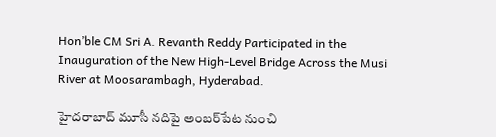Hon’ble CM Sri A. Revanth Reddy Participated in the Inauguration of the New High-Level Bridge Across the Musi River at Moosarambagh, Hyderabad.

హైదరాబాద్ మూసీ నదిపై అంబర్‌పేట నుంచి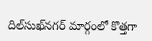దిల్‌సుఖ్‌నగర్ మార్గంలో కొత్తగా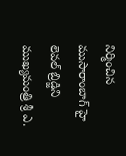నిర్మించిన ముసారాంబాగ్ హై లెవల్ బ్రిడ్జిని ముఖ్యమంత్రి శ్రీ ఎ.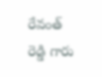రేవంత్ రెడ్డి గారు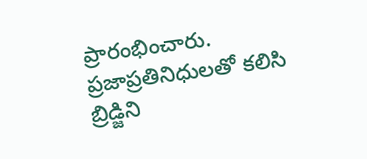ప్రారంభించారు. ప్రజాప్రతినిధులతో కలిసి బ్రిడ్జిని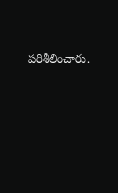పరిశీలించారు.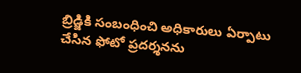బ్రిడ్జికి సంబంధించి అధికారులు ఏర్పాటు చేసిన ఫోటో ప్రదర్శనను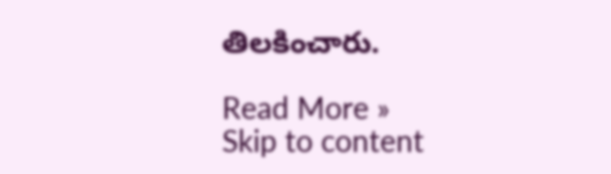తిలకించారు.

Read More »
Skip to content